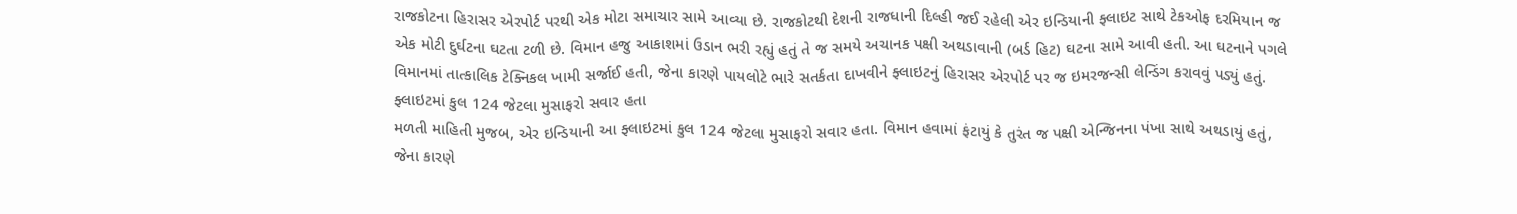રાજકોટના હિરાસર એરપોર્ટ પરથી એક મોટા સમાચાર સામે આવ્યા છે. રાજકોટથી દેશની રાજધાની દિલ્હી જઈ રહેલી એર ઇન્ડિયાની ફ્લાઇટ સાથે ટેકઓફ દરમિયાન જ એક મોટી દુર્ઘટના ઘટતા ટળી છે. વિમાન હજુ આકાશમાં ઉડાન ભરી રહ્યું હતું તે જ સમયે અચાનક પક્ષી અથડાવાની (બર્ડ હિટ) ઘટના સામે આવી હતી. આ ઘટનાને પગલે વિમાનમાં તાત્કાલિક ટેક્નિકલ ખામી સર્જાઈ હતી, જેના કારણે પાયલોટે ભારે સતર્કતા દાખવીને ફ્લાઇટનું હિરાસર એરપોર્ટ પર જ ઇમરજન્સી લેન્ડિંગ કરાવવું પડ્યું હતું.
ફ્લાઇટમાં કુલ 124 જેટલા મુસાફરો સવાર હતા
મળતી માહિતી મુજબ, એર ઇન્ડિયાની આ ફ્લાઇટમાં કુલ 124 જેટલા મુસાફરો સવાર હતા. વિમાન હવામાં ફંટાયું કે તુરંત જ પક્ષી એન્જિનના પંખા સાથે અથડાયું હતું, જેના કારણે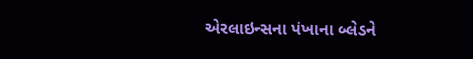એરલાઇન્સના પંખાના બ્લેડને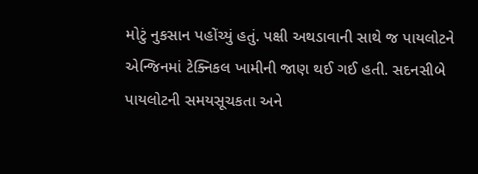મોટું નુકસાન પહોંચ્યું હતું. પક્ષી અથડાવાની સાથે જ પાયલોટને એન્જિનમાં ટેક્નિકલ ખામીની જાણ થઈ ગઈ હતી. સદનસીબે પાયલોટની સમયસૂચકતા અને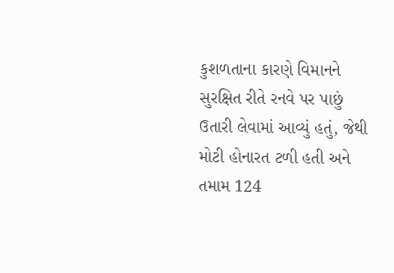કુશળતાના કારણે વિમાનને સુરક્ષિત રીતે રનવે પર પાછું ઉતારી લેવામાં આવ્યું હતું, જેથી મોટી હોનારત ટળી હતી અને તમામ 124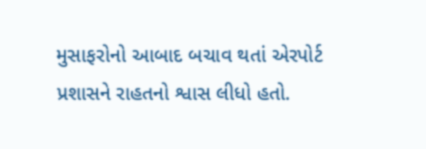મુસાફરોનો આબાદ બચાવ થતાં એરપોર્ટ પ્રશાસને રાહતનો શ્વાસ લીધો હતો.